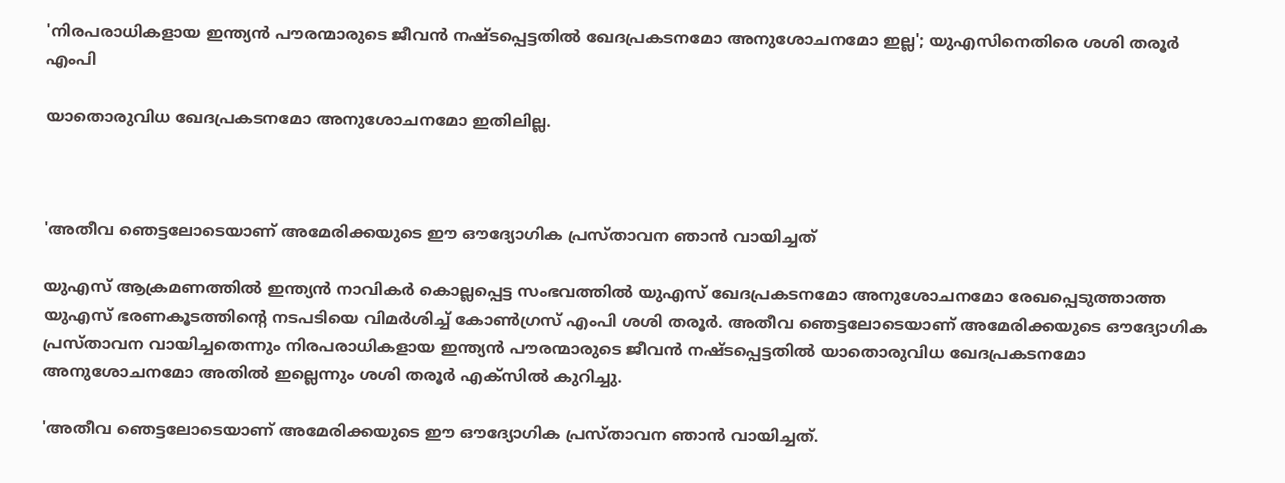'നിരപരാധികളായ ഇന്ത്യന്‍ പൗരന്മാരുടെ ജീവന്‍ നഷ്ടപ്പെട്ടതില്‍ ഖേദപ്രകടനമോ അനുശോചനമോ ഇല്ല'; യുഎസിനെതിരെ ശശി തരൂര്‍ എംപി

യാതൊരുവിധ ഖേദപ്രകടനമോ അനുശോചനമോ ഇതിലില്ല.



'അതീവ ഞെട്ടലോടെയാണ് അമേരിക്കയുടെ ഈ ഔദ്യോഗിക പ്രസ്താവന ഞാന്‍ വായിച്ചത്

യുഎസ് ആക്രമണത്തില്‍ ഇന്ത്യന്‍ നാവികര്‍ കൊല്ലപ്പെട്ട സംഭവത്തില്‍ യുഎസ് ഖേദപ്രകടനമോ അനുശോചനമോ രേഖപ്പെടുത്താത്ത യുഎസ് ഭരണകൂടത്തിന്റെ നടപടിയെ വിമര്‍ശിച്ച് കോണ്‍ഗ്രസ് എംപി ശശി തരൂര്‍. അതീവ ഞെട്ടലോടെയാണ് അമേരിക്കയുടെ ഔദ്യോഗിക പ്രസ്താവന വായിച്ചതെന്നും നിരപരാധികളായ ഇന്ത്യന്‍ പൗരന്മാരുടെ ജീവന്‍ നഷ്ടപ്പെട്ടതില്‍ യാതൊരുവിധ ഖേദപ്രകടനമോ അനുശോചനമോ അതില്‍ ഇല്ലെന്നും ശശി തരൂര്‍ എക്‌സില്‍ കുറിച്ചു.

'അതീവ ഞെട്ടലോടെയാണ് അമേരിക്കയുടെ ഈ ഔദ്യോഗിക പ്രസ്താവന ഞാന്‍ വായിച്ചത്.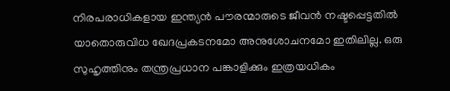നിരപരാധികളായ ഇന്ത്യന്‍ പൗരന്മാരുടെ ജീവന്‍ നഷ്ടപ്പെട്ടതില്‍ യാതൊരുവിധ ഖേദപ്രകടനമോ അനുശോചനമോ ഇതിലില്ല. ഒരു സുഹൃത്തിനും തന്ത്രപ്രധാന പങ്കാളിക്കും ഇത്രയധികം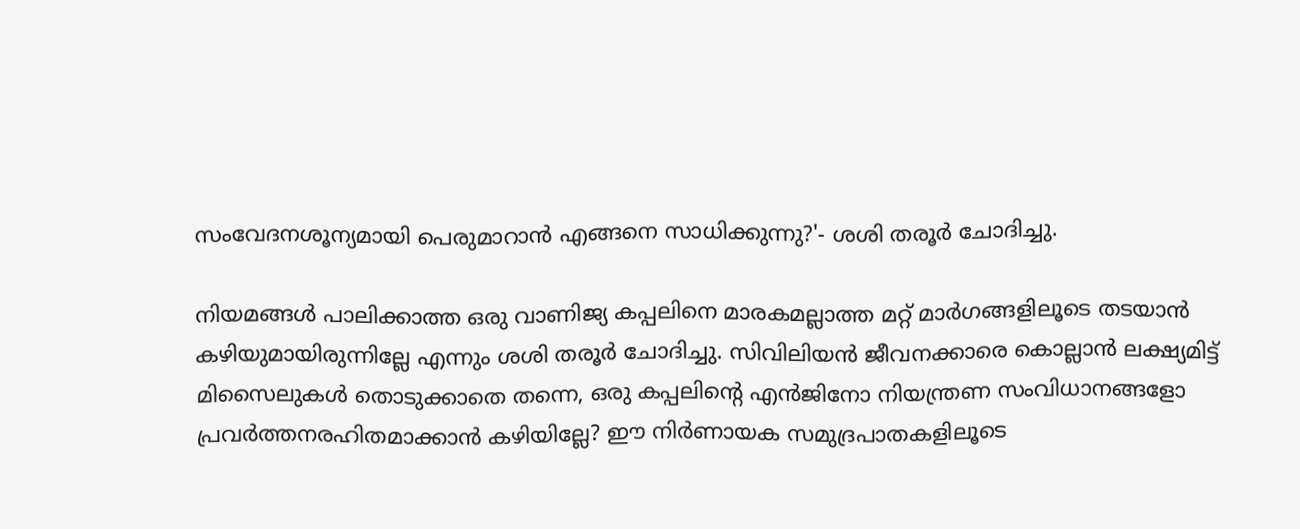സംവേദനശൂന്യമായി പെരുമാറാന്‍ എങ്ങനെ സാധിക്കുന്നു?'- ശശി തരൂര്‍ ചോദിച്ചു.

നിയമങ്ങള്‍ പാലിക്കാത്ത ഒരു വാണിജ്യ കപ്പലിനെ മാരകമല്ലാത്ത മറ്റ് മാര്‍ഗങ്ങളിലൂടെ തടയാന്‍ കഴിയുമായിരുന്നില്ലേ എന്നും ശശി തരൂര്‍ ചോദിച്ചു. സിവിലിയന്‍ ജീവനക്കാരെ കൊല്ലാന്‍ ലക്ഷ്യമിട്ട് മിസൈലുകള്‍ തൊടുക്കാതെ തന്നെ, ഒരു കപ്പലിന്റെ എന്‍ജിനോ നിയന്ത്രണ സംവിധാനങ്ങളോ പ്രവര്‍ത്തനരഹിതമാക്കാന്‍ കഴിയില്ലേ? ഈ നിര്‍ണായക സമുദ്രപാതകളിലൂടെ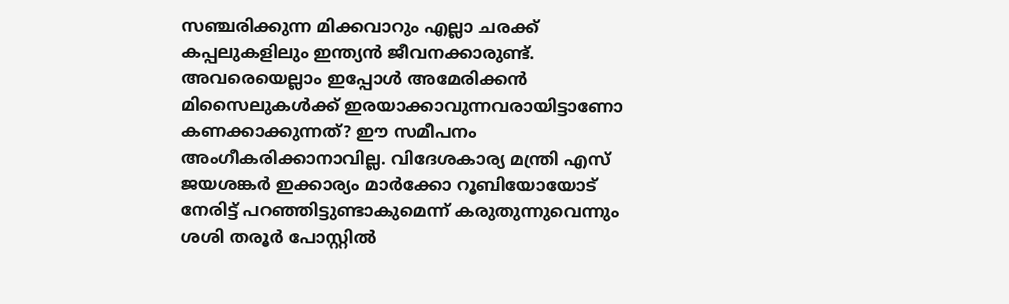സഞ്ചരിക്കുന്ന മിക്കവാറും എല്ലാ ചരക്ക് കപ്പലുകളിലും ഇന്ത്യന്‍ ജീവനക്കാരുണ്ട്. അവരെയെല്ലാം ഇപ്പോള്‍ അമേരിക്കന്‍ മിസൈലുകള്‍ക്ക് ഇരയാക്കാവുന്നവരായിട്ടാണോ കണക്കാക്കുന്നത്? ഈ സമീപനം അംഗീകരിക്കാനാവില്ല. വിദേശകാര്യ മന്ത്രി എസ് ജയശങ്കര്‍ ഇക്കാര്യം മാര്‍ക്കോ റൂബിയോയോട് നേരിട്ട് പറഞ്ഞിട്ടുണ്ടാകുമെന്ന് കരുതുന്നുവെന്നും ശശി തരൂര്‍ പോസ്റ്റില്‍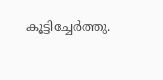കൂട്ടിച്ചേര്‍ത്തു.